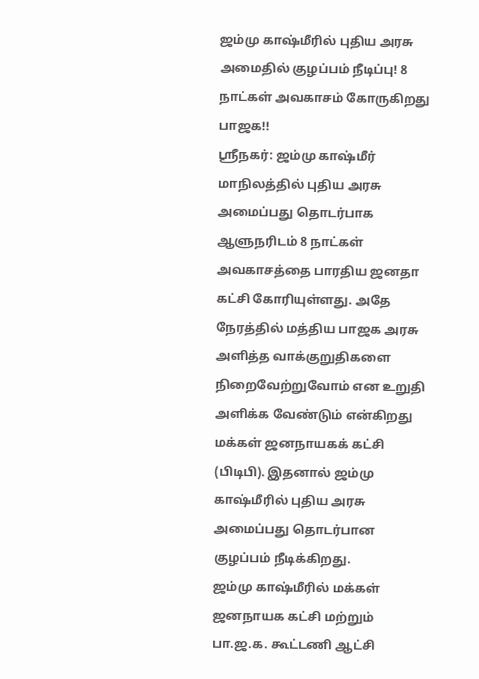ஜம்மு காஷ்மீரில் புதிய அரசு அமைதில் குழப்பம் நீடிப்பு! 8 நாட்கள் அவகாசம் கோருகிறது பாஜக!!
ஸ்ரீநகர்: ஜம்மு காஷ்மீர் மாநிலத்தில் புதிய அரசு அமைப்பது தொடர்பாக ஆளுநரிடம் 8 நாட்கள் அவகாசத்தை பாரதிய ஜனதா கட்சி கோரியுள்ளது. அதே நேரத்தில் மத்திய பாஜக அரசு அளித்த வாக்குறுதிகளை நிறைவேற்றுவோம் என உறுதி அளிக்க வேண்டும் என்கிறது மக்கள் ஜனநாயகக் கட்சி (பிடிபி). இதனால் ஜம்மு காஷ்மீரில் புதிய அரசு அமைப்பது தொடர்பான குழப்பம் நீடிக்கிறது.
ஜம்மு காஷ்மீரில் மக்கள் ஜனநாயக கட்சி மற்றும் பா.ஜ.க. கூட்டணி ஆட்சி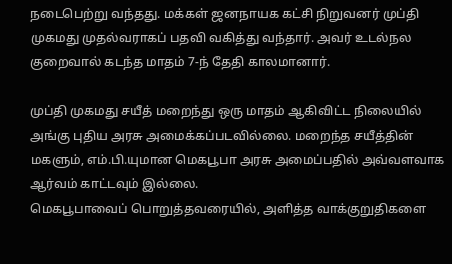நடைபெற்று வந்தது. மக்கள் ஜனநாயக கட்சி நிறுவனர் முப்தி முகமது முதல்வராகப் பதவி வகித்து வந்தார். அவர் உடல்நல குறைவால் கடந்த மாதம் 7-ந் தேதி காலமானார்.

முப்தி முகமது சயீத் மறைந்து ஒரு மாதம் ஆகிவிட்ட நிலையில் அங்கு புதிய அரசு அமைக்கப்படவில்லை. மறைந்த சயீத்தின் மகளும், எம்.பி.யுமான மெகபூபா அரசு அமைப்பதில் அவ்வளவாக ஆர்வம் காட்டவும் இல்லை.
மெகபூபாவைப் பொறுத்தவரையில், அளித்த வாக்குறுதிகளை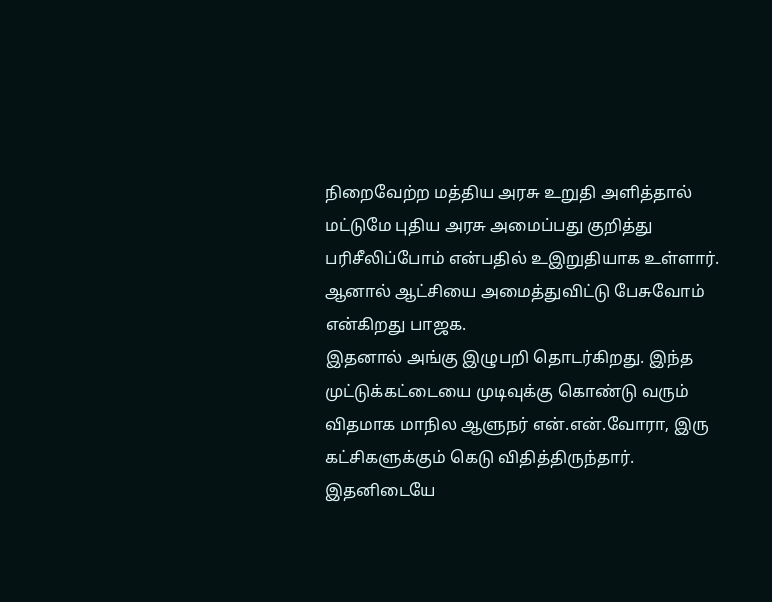நிறைவேற்ற மத்திய அரசு உறுதி அளித்தால் மட்டுமே புதிய அரசு அமைப்பது குறித்து பரிசீலிப்போம் என்பதில் உஇறுதியாக உள்ளார். ஆனால் ஆட்சியை அமைத்துவிட்டு பேசுவோம் என்கிறது பாஜக.
இதனால் அங்கு இழுபறி தொடர்கிறது. இந்த முட்டுக்கட்டையை முடிவுக்கு கொண்டு வரும் விதமாக மாநில ஆளுநர் என்.என்.வோரா, இரு கட்சிகளுக்கும் கெடு விதித்திருந்தார்.
இதனிடையே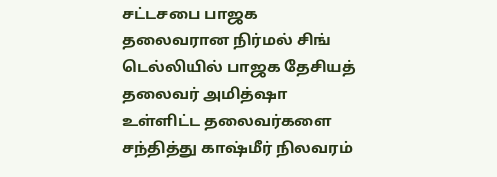சட்டசபை பாஜக தலைவரான நிர்மல் சிங் டெல்லியில் பாஜக தேசியத் தலைவர் அமித்ஷா உள்ளிட்ட தலைவர்களை சந்தித்து காஷ்மீர் நிலவரம்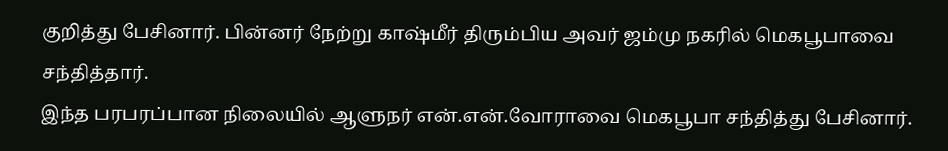குறித்து பேசினார். பின்னர் நேற்று காஷ்மீர் திரும்பிய அவர் ஜம்மு நகரில் மெகபூபாவை சந்தித்தார்.
இந்த பரபரப்பான நிலையில் ஆளுநர் என்.என்.வோராவை மெகபூபா சந்தித்து பேசினார்.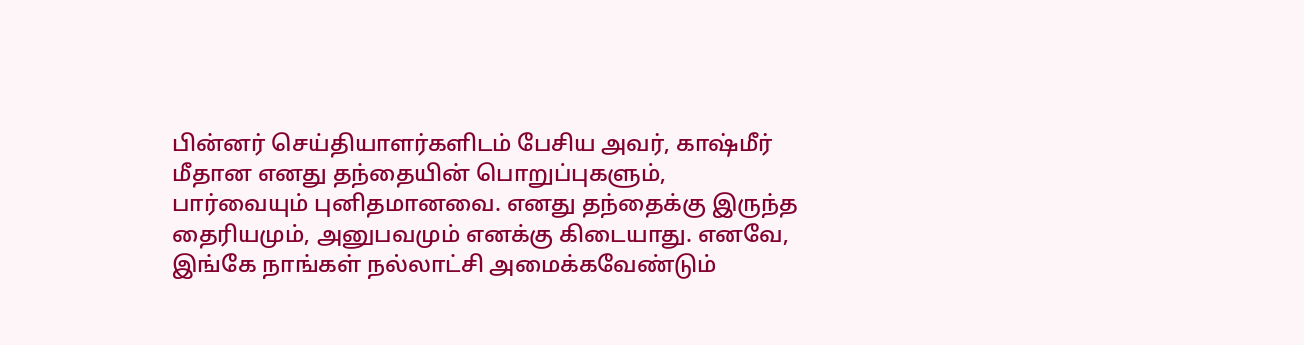பின்னர் செய்தியாளர்களிடம் பேசிய அவர், காஷ்மீர் மீதான எனது தந்தையின் பொறுப்புகளும், பார்வையும் புனிதமானவை. எனது தந்தைக்கு இருந்த தைரியமும், அனுபவமும் எனக்கு கிடையாது. எனவே, இங்கே நாங்கள் நல்லாட்சி அமைக்கவேண்டும்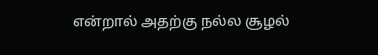என்றால் அதற்கு நல்ல சூழல்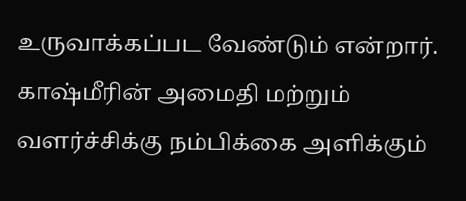உருவாக்கப்பட வேண்டும் என்றார்.
காஷ்மீரின் அமைதி மற்றும் வளர்ச்சிக்கு நம்பிக்கை அளிக்கும்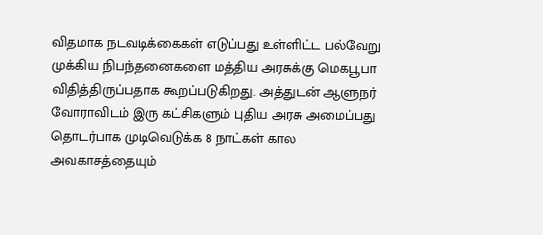விதமாக நடவடிக்கைகள் எடுப்பது உள்ளிட்ட பல்வேறு முக்கிய நிபந்தனைகளை மத்திய அரசுக்கு மெகபூபா விதித்திருப்பதாக கூறப்படுகிறது. அத்துடன் ஆளுநர் வோராவிடம் இரு கட்சிகளும் புதிய அரசு அமைப்பது தொடர்பாக முடிவெடுக்க 8 நாட்கள் கால அவகாசத்தையும்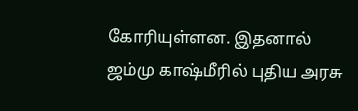கோரியுள்ளன. இதனால் ஜம்மு காஷ்மீரில் புதிய அரசு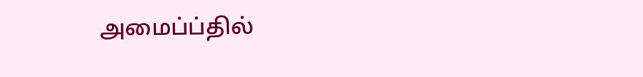அமைப்ப்தில்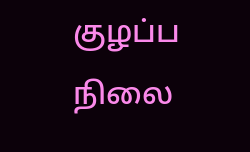குழப்ப நிலை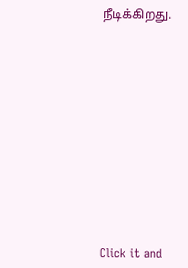நீடிக்கிறது.












Click it and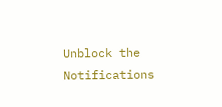Unblock the Notifications